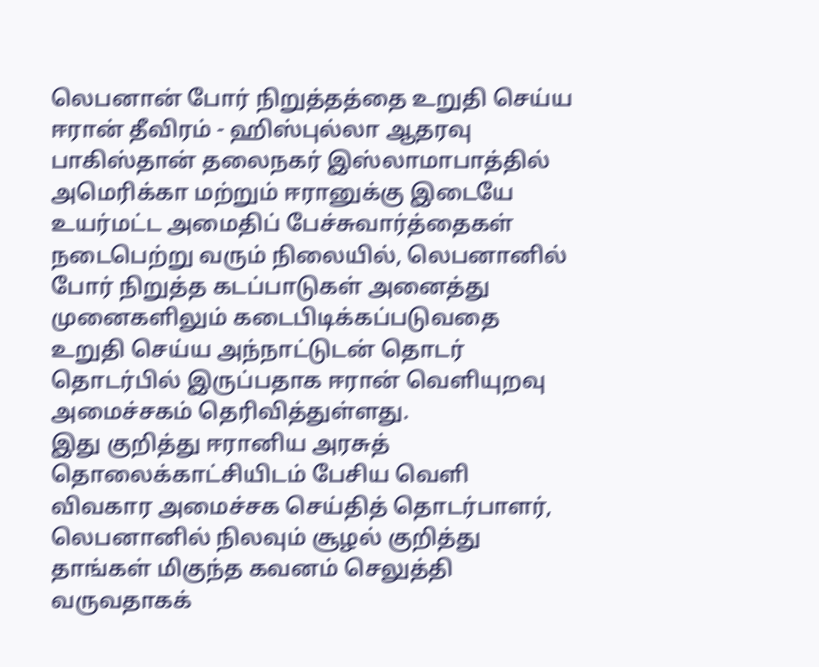லெபனான் போர் நிறுத்தத்தை உறுதி செய்ய ஈரான் தீவிரம் - ஹிஸ்புல்லா ஆதரவு
பாகிஸ்தான் தலைநகர் இஸ்லாமாபாத்தில் அமெரிக்கா மற்றும் ஈரானுக்கு இடையே உயர்மட்ட அமைதிப் பேச்சுவார்த்தைகள் நடைபெற்று வரும் நிலையில், லெபனானில் போர் நிறுத்த கடப்பாடுகள் அனைத்து முனைகளிலும் கடைபிடிக்கப்படுவதை உறுதி செய்ய அந்நாட்டுடன் தொடர் தொடர்பில் இருப்பதாக ஈரான் வெளியுறவு அமைச்சகம் தெரிவித்துள்ளது.
இது குறித்து ஈரானிய அரசுத் தொலைக்காட்சியிடம் பேசிய வெளி விவகார அமைச்சக செய்தித் தொடர்பாளர், லெபனானில் நிலவும் சூழல் குறித்து தாங்கள் மிகுந்த கவனம் செலுத்தி வருவதாகக்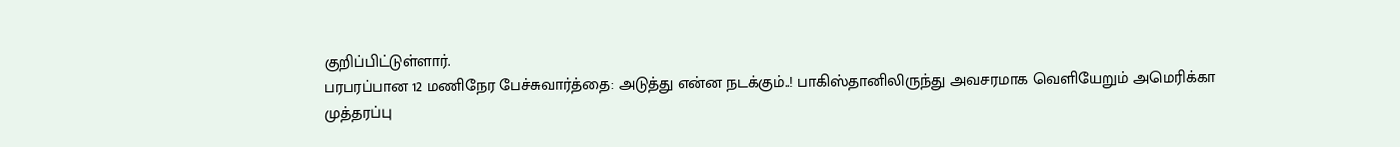குறிப்பிட்டுள்ளார்.
பரபரப்பான 12 மணிநேர பேச்சுவார்த்தை: அடுத்து என்ன நடக்கும்..! பாகிஸ்தானிலிருந்து அவசரமாக வெளியேறும் அமெரிக்கா
முத்தரப்பு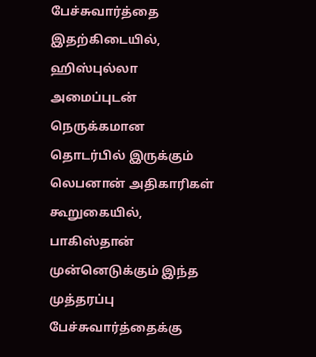பேச்சுவார்த்தை
இதற்கிடையில், ஹிஸ்புல்லா அமைப்புடன் நெருக்கமான தொடர்பில் இருக்கும் லெபனான் அதிகாரிகள் கூறுகையில், பாகிஸ்தான் முன்னெடுக்கும் இந்த முத்தரப்பு பேச்சுவார்த்தைக்கு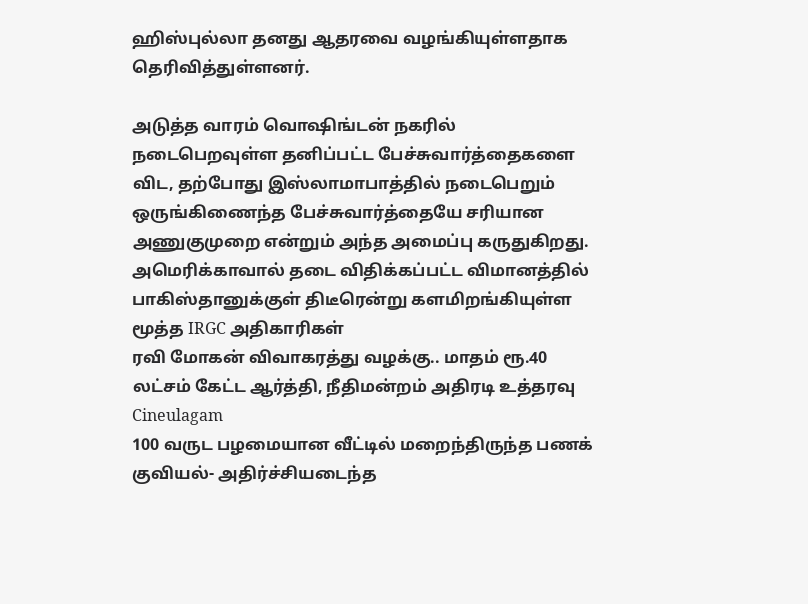ஹிஸ்புல்லா தனது ஆதரவை வழங்கியுள்ளதாக தெரிவித்துள்ளனர்.

அடுத்த வாரம் வொஷிங்டன் நகரில் நடைபெறவுள்ள தனிப்பட்ட பேச்சுவார்த்தைகளை விட, தற்போது இஸ்லாமாபாத்தில் நடைபெறும் ஒருங்கிணைந்த பேச்சுவார்த்தையே சரியான அணுகுமுறை என்றும் அந்த அமைப்பு கருதுகிறது.
அமெரிக்காவால் தடை விதிக்கப்பட்ட விமானத்தில் பாகிஸ்தானுக்குள் திடீரென்று களமிறங்கியுள்ள மூத்த IRGC அதிகாரிகள்
ரவி மோகன் விவாகரத்து வழக்கு.. மாதம் ரூ.40 லட்சம் கேட்ட ஆர்த்தி, நீதிமன்றம் அதிரடி உத்தரவு Cineulagam
100 வருட பழமையான வீட்டில் மறைந்திருந்த பணக் குவியல்- அதிர்ச்சியடைந்த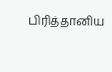பிரித்தானிய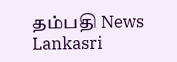தம்பதி News Lankasri